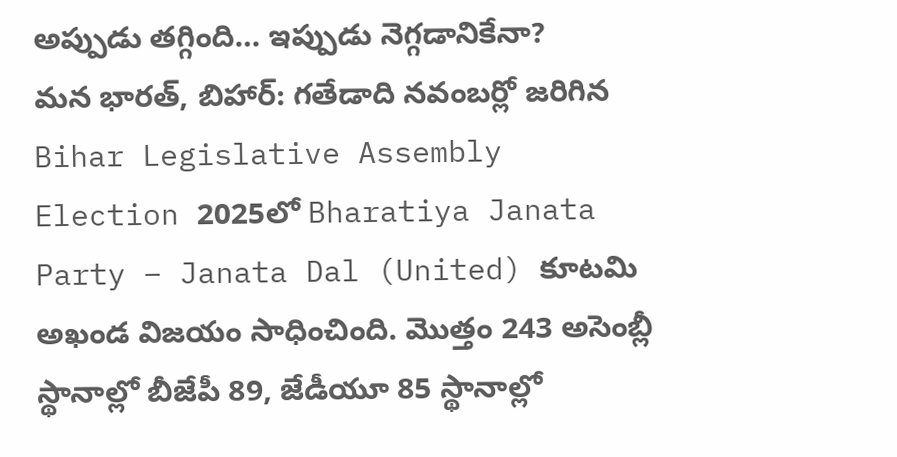అప్పుడు తగ్గింది… ఇప్పుడు నెగ్గడానికేనా?
మన భారత్, బిహార్: గతేడాది నవంబర్లో జరిగిన Bihar Legislative Assembly Election 2025లో Bharatiya Janata Party – Janata Dal (United) కూటమి అఖండ విజయం సాధించింది. మొత్తం 243 అసెంబ్లీ స్థానాల్లో బీజేపీ 89, జేడీయూ 85 స్థానాల్లో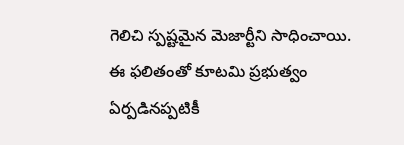గెలిచి స్పష్టమైన మెజార్టీని సాధించాయి. ఈ ఫలితంతో కూటమి ప్రభుత్వం ఏర్పడినప్పటికీ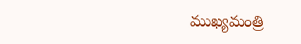ముఖ్యమంత్రి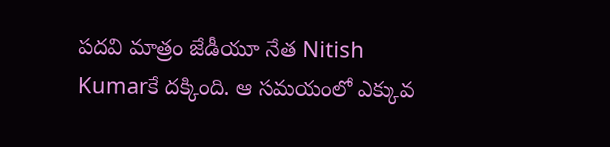పదవి మాత్రం జేడీయూ నేత Nitish Kumarకే దక్కింది. ఆ సమయంలో ఎక్కువ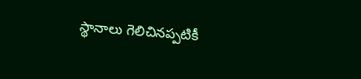స్థానాలు గెలిచినప్పటికీ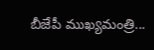బీజేపీ ముఖ్యమంత్రి...